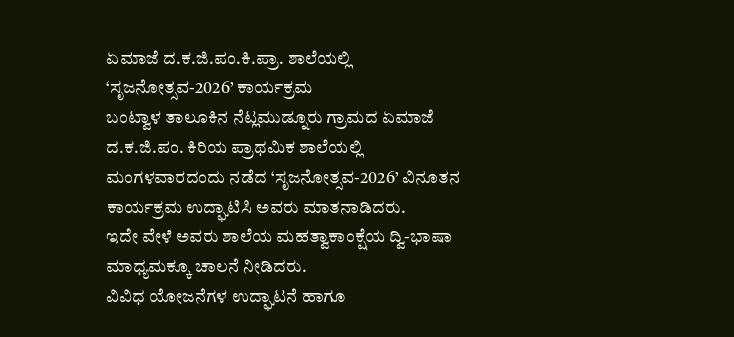ಏಮಾಜೆ ದ.ಕ.ಜಿ.ಪಂ.ಕಿ.ಪ್ರಾ. ಶಾಲೆಯಲ್ಲಿ ‘ಸೃಜನೋತ್ಸವ-2026’ ಕಾರ್ಯಕ್ರಮ
ಬಂಟ್ವಾಳ ತಾಲೂಕಿನ ನೆಟ್ಲಮುಡ್ನೂರು ಗ್ರಾಮದ ಏಮಾಜೆ ದ.ಕ.ಜಿ.ಪಂ. ಕಿರಿಯ ಪ್ರಾಥಮಿಕ ಶಾಲೆಯಲ್ಲಿ ಮಂಗಳವಾರದಂದು ನಡೆದ ‘ಸೃಜನೋತ್ಸವ-2026’ ವಿನೂತನ ಕಾರ್ಯಕ್ರಮ ಉದ್ಘಾಟಿಸಿ ಅವರು ಮಾತನಾಡಿದರು.
ಇದೇ ವೇಳೆ ಅವರು ಶಾಲೆಯ ಮಹತ್ವಾಕಾಂಕ್ಷೆಯ ದ್ವಿ-ಭಾಷಾ ಮಾಧ್ಯಮಕ್ಕೂ ಚಾಲನೆ ನೀಡಿದರು.
ವಿವಿಧ ಯೋಜನೆಗಳ ಉದ್ಘಾಟನೆ ಹಾಗೂ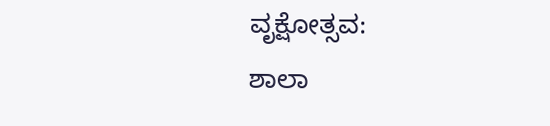ವೃಕ್ಷೋತ್ಸವ:
ಶಾಲಾ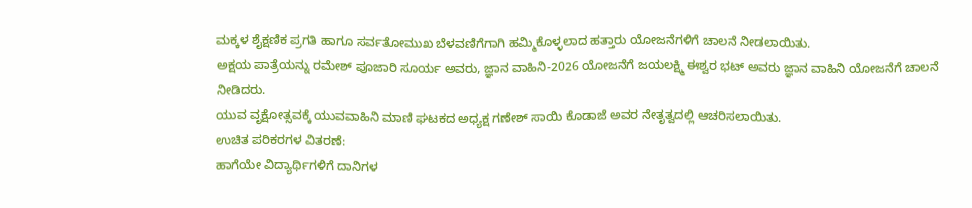ಮಕ್ಕಳ ಶೈಕ್ಷಣಿಕ ಪ್ರಗತಿ ಹಾಗೂ ಸರ್ವತೋಮುಖ ಬೆಳವಣಿಗೆಗಾಗಿ ಹಮ್ಮಿಕೊಳ್ಳಲಾದ ಹತ್ತಾರು ಯೋಜನೆಗಳಿಗೆ ಚಾಲನೆ ನೀಡಲಾಯಿತು.
ಅಕ್ಷಯ ಪಾತ್ರೆಯನ್ನು ರಮೇಶ್ ಪೂಜಾರಿ ಸೂರ್ಯ ಅವರು, ಜ್ಞಾನ ವಾಹಿನಿ-2026 ಯೋಜನೆಗೆ ಜಯಲಕ್ಷ್ಮಿ ಈಶ್ವರ ಭಟ್ ಅವರು ಜ್ಞಾನ ವಾಹಿನಿ ಯೋಜನೆಗೆ ಚಾಲನೆ ನೀಡಿದರು.
ಯುವ ವೃಕ್ಷೋತ್ಸವಕ್ಕೆ ಯುವವಾಹಿನಿ ಮಾಣಿ ಘಟಕದ ಅಧ್ಯಕ್ಷ ಗಣೇಶ್ ಸಾಯಿ ಕೊಡಾಜೆ ಅವರ ನೇತೃತ್ವದಲ್ಲಿ ಆಚರಿಸಲಾಯಿತು.
ಉಚಿತ ಪರಿಕರಗಳ ವಿತರಣೆ:
ಹಾಗೆಯೇ ವಿದ್ಯಾರ್ಥಿಗಳಿಗೆ ದಾನಿಗಳ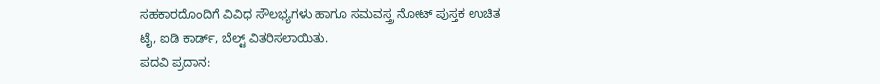ಸಹಕಾರದೊಂದಿಗೆ ವಿವಿಧ ಸೌಲಭ್ಯಗಳು ಹಾಗೂ ಸಮವಸ್ತ್ರ ನೋಟ್ ಪುಸ್ತಕ ಉಚಿತ ಟೈ, ಐಡಿ ಕಾರ್ಡ್, ಬೆಲ್ಟ್ ವಿತರಿಸಲಾಯಿತು.
ಪದವಿ ಪ್ರದಾನ: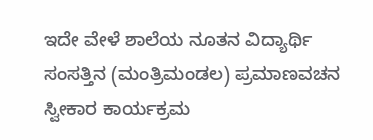ಇದೇ ವೇಳೆ ಶಾಲೆಯ ನೂತನ ವಿದ್ಯಾರ್ಥಿ ಸಂಸತ್ತಿನ (ಮಂತ್ರಿಮಂಡಲ) ಪ್ರಮಾಣವಚನ ಸ್ವೀಕಾರ ಕಾರ್ಯಕ್ರಮ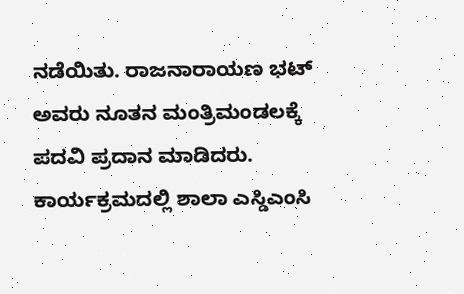ನಡೆಯಿತು. ರಾಜನಾರಾಯಣ ಭಟ್ ಅವರು ನೂತನ ಮಂತ್ರಿಮಂಡಲಕ್ಕೆ ಪದವಿ ಪ್ರದಾನ ಮಾಡಿದರು.
ಕಾರ್ಯಕ್ರಮದಲ್ಲಿ ಶಾಲಾ ಎಸ್ಡಿಎಂಸಿ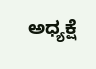ಅಧ್ಯಕ್ಷೆ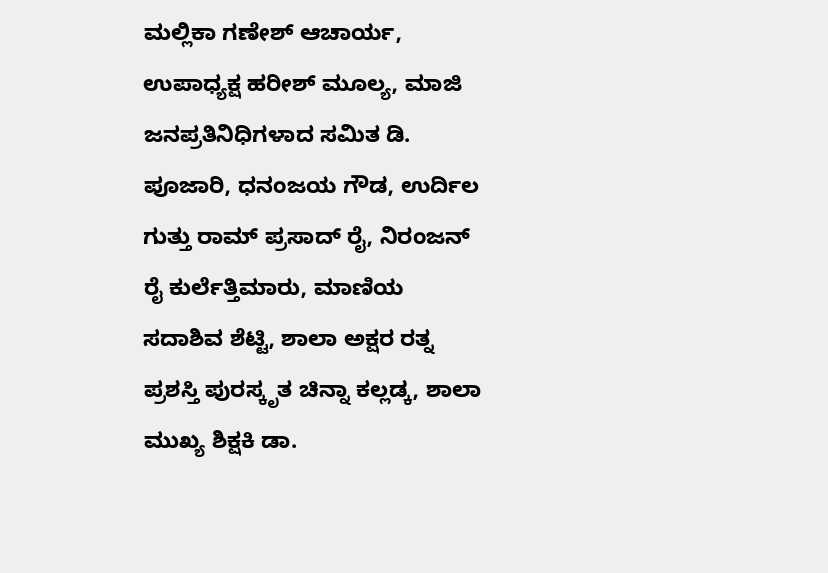ಮಲ್ಲಿಕಾ ಗಣೇಶ್ ಆಚಾರ್ಯ, ಉಪಾಧ್ಯಕ್ಷ ಹರೀಶ್ ಮೂಲ್ಯ, ಮಾಜಿ ಜನಪ್ರತಿನಿಧಿಗಳಾದ ಸಮಿತ ಡಿ. ಪೂಜಾರಿ, ಧನಂಜಯ ಗೌಡ, ಉರ್ದಿಲ ಗುತ್ತು ರಾಮ್ ಪ್ರಸಾದ್ ರೈ, ನಿರಂಜನ್ ರೈ ಕುರ್ಲೆತ್ತಿಮಾರು, ಮಾಣಿಯ ಸದಾಶಿವ ಶೆಟ್ಟಿ, ಶಾಲಾ ಅಕ್ಷರ ರತ್ನ ಪ್ರಶಸ್ತಿ ಪುರಸ್ಕೃತ ಚಿನ್ನಾ ಕಲ್ಲಡ್ಕ, ಶಾಲಾ ಮುಖ್ಯ ಶಿಕ್ಷಕಿ ಡಾ.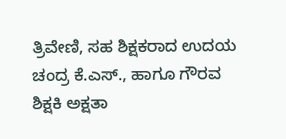ತ್ರಿವೇಣಿ, ಸಹ ಶಿಕ್ಷಕರಾದ ಉದಯ ಚಂದ್ರ ಕೆ.ಎಸ್., ಹಾಗೂ ಗೌರವ ಶಿಕ್ಷಕಿ ಅಕ್ಷತಾ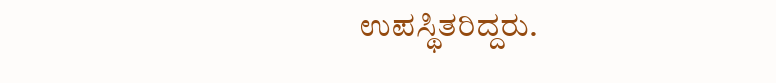ಉಪಸ್ಥಿತರಿದ್ದರು.